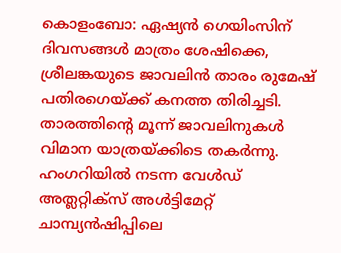കൊളംബോ: ഏഷ്യൻ ഗെയിംസിന് ദിവസങ്ങൾ മാത്രം ശേഷിക്കെ, ശ്രീലങ്കയുടെ ജാവലിൻ താരം രുമേഷ് പതിരഗെയ്ക്ക് കനത്ത തിരിച്ചടി. താരത്തിന്റെ മൂന്ന് ജാവലിനുകൾ വിമാന യാത്രയ്ക്കിടെ തകർന്നു. ഹംഗറിയിൽ നടന്ന വേൾഡ് അത്ലറ്റിക്‌സ് അൾട്ടിമേറ്റ് ചാമ്പ്യൻഷിപ്പിലെ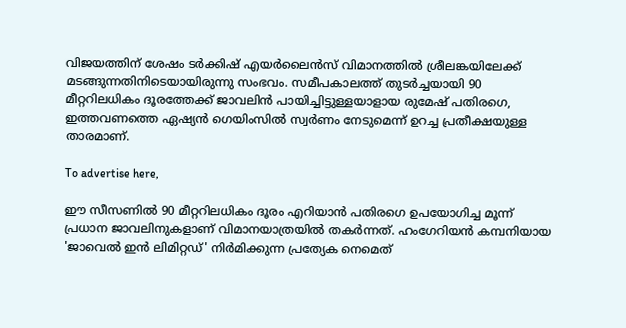വിജയത്തിന് ശേഷം ടർക്കിഷ് എയർലൈൻസ് വിമാനത്തിൽ ശ്രീലങ്കയിലേക്ക് മടങ്ങുന്നതിനിടെയായിരുന്നു സംഭവം. സമീപകാലത്ത് തുടർച്ചയായി 90 മീറ്ററിലധികം ദൂരത്തേക്ക് ജാവലിൻ പായിച്ചിട്ടുള്ളയാളായ രുമേഷ് പതിരഗെ, ഇത്തവണത്തെ ഏഷ്യൻ ഗെയിംസിൽ സ്വർണം നേടുമെന്ന് ഉറച്ച പ്രതീക്ഷയുള്ള താരമാണ്.

To advertise here,

ഈ സീസണിൽ 90 മീറ്ററിലധികം ദൂരം എറിയാൻ പതിരഗെ ഉപയോഗിച്ച മൂന്ന് പ്രധാന ജാവലിനുകളാണ് വിമാനയാത്രയിൽ തകർന്നത്. ഹംഗേറിയൻ കമ്പനിയായ 'ജാവെൽ ഇൻ ലിമിറ്റഡ്' നിർമിക്കുന്ന പ്രത്യേക നെമെത്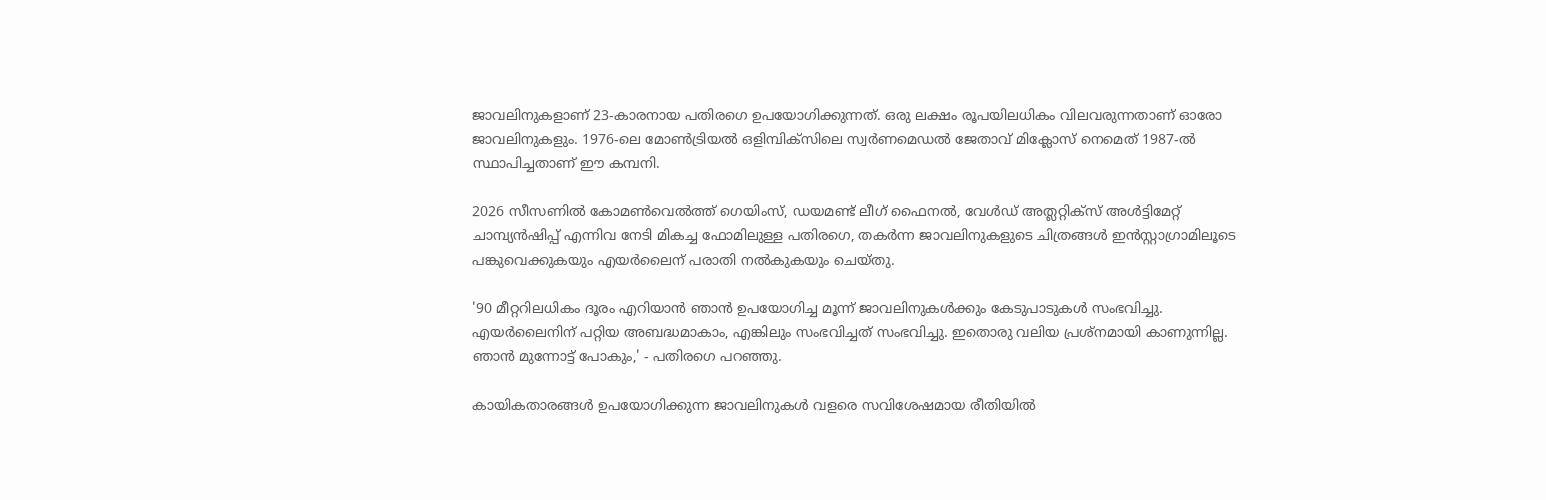ജാവലിനുകളാണ് 23-കാരനായ പതിരഗെ ഉപയോഗിക്കുന്നത്. ഒരു ലക്ഷം രൂപയിലധികം വിലവരുന്നതാണ് ഓരോ ജാവലിനുകളും. 1976-ലെ മോൺട്രിയൽ ഒളിമ്പിക്‌സിലെ സ്വർണമെഡൽ ജേതാവ് മിക്ലോസ് നെമെത് 1987-ൽ സ്ഥാപിച്ചതാണ് ഈ കമ്പനി.

2026 സീസണിൽ കോമൺവെൽത്ത് ഗെയിംസ്, ഡയമണ്ട് ലീഗ് ഫൈനൽ, വേൾഡ് അത്ലറ്റിക്‌സ് അൾട്ടിമേറ്റ് ചാമ്പ്യൻഷിപ്പ് എന്നിവ നേടി മികച്ച ഫോമിലുള്ള പതിരഗെ, തകർന്ന ജാവലിനുകളുടെ ചിത്രങ്ങൾ ഇൻസ്റ്റാഗ്രാമിലൂടെ പങ്കുവെക്കുകയും എയർലൈന് പരാതി നൽകുകയും ചെയ്തു.

'90 മീറ്ററിലധികം ദൂരം എറിയാൻ ഞാൻ ഉപയോഗിച്ച മൂന്ന് ജാവലിനുകൾക്കും കേടുപാടുകൾ സംഭവിച്ചു. എയർലൈനിന് പറ്റിയ അബദ്ധമാകാം, എങ്കിലും സംഭവിച്ചത് സംഭവിച്ചു. ഇതൊരു വലിയ പ്രശ്‌നമായി കാണുന്നില്ല. ഞാൻ മുന്നോട്ട് പോകും,' - പതിരഗെ പറഞ്ഞു.

കായികതാരങ്ങൾ ഉപയോഗിക്കുന്ന ജാവലിനുകൾ വളരെ സവിശേഷമായ രീതിയിൽ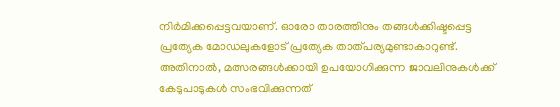നിർമിക്കപ്പെട്ടവയാണ്. ഓരോ താരത്തിനും തങ്ങൾക്കിഷ്ടപ്പെട്ട പ്രത്യേക മോഡലുകളോട് പ്രത്യേക താത്പര്യമുണ്ടാകാറുണ്ട്. അതിനാൽ, മത്സരങ്ങൾക്കായി ഉപയോഗിക്കുന്ന ജാവലിനുകൾക്ക് കേടുപാടുകൾ സംഭവിക്കുന്നത്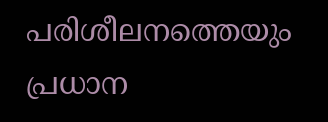പരിശീലനത്തെയും പ്രധാന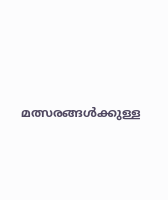മത്സരങ്ങൾക്കുള്ള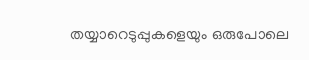തയ്യാറെടുപ്പുകളെയും ഒരുപോലെ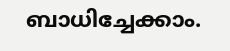ബാധിച്ചേക്കാം.